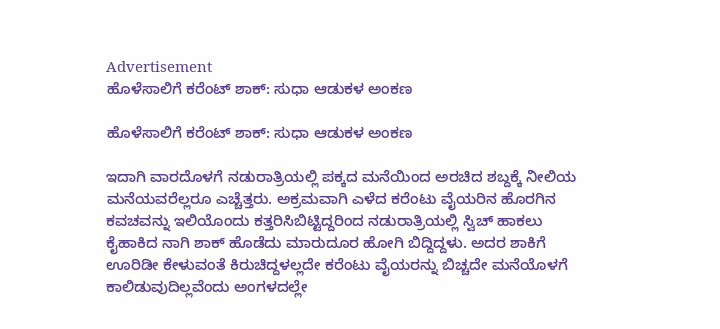Advertisement
ಹೊಳೆಸಾಲಿಗೆ ಕರೆಂಟ್ ಶಾಕ್: ಸುಧಾ ಆಡುಕಳ ಅಂಕಣ

ಹೊಳೆಸಾಲಿಗೆ ಕರೆಂಟ್ ಶಾಕ್: ಸುಧಾ ಆಡುಕಳ ಅಂಕಣ

ಇದಾಗಿ ವಾರದೊಳಗೆ ನಡುರಾತ್ರಿಯಲ್ಲಿ ಪಕ್ಕದ ಮನೆಯಿಂದ ಅರಚಿದ ಶಬ್ದಕ್ಕೆ ನೀಲಿಯ ಮನೆಯವರೆಲ್ಲರೂ ಎಚ್ಚೆತ್ತರು. ಅಕ್ರಮವಾಗಿ ಎಳೆದ ಕರೆಂಟು ವೈಯರಿನ ಹೊರಗಿನ ಕವಚವನ್ನು ಇಲಿಯೊಂದು ಕತ್ತರಿಸಿಬಿಟ್ಟಿದ್ದರಿಂದ ನಡುರಾತ್ರಿಯಲ್ಲಿ ಸ್ವಿಚ್ ಹಾಕಲು ಕೈಹಾಕಿದ ನಾಗಿ ಶಾಕ್ ಹೊಡೆದು ಮಾರುದೂರ ಹೋಗಿ ಬಿದ್ದಿದ್ದಳು. ಅದರ ಶಾಕಿಗೆ ಊರಿಡೀ ಕೇಳುವಂತೆ ಕಿರುಚಿದ್ದಳಲ್ಲದೇ ಕರೆಂಟು ವೈಯರನ್ನು ಬಿಚ್ಚದೇ ಮನೆಯೊಳಗೆ ಕಾಲಿಡುವುದಿಲ್ಲವೆಂದು ಅಂಗಳದಲ್ಲೇ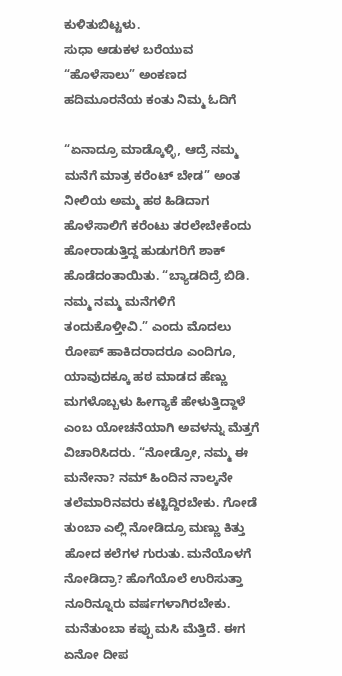ಕುಳಿತುಬಿಟ್ಟಳು.
ಸುಧಾ ಆಡುಕಳ ಬರೆಯುವ “ಹೊಳೆಸಾಲು” ಅಂಕಣದ ಹದಿಮೂರನೆಯ ಕಂತು ನಿಮ್ಮ ಓದಿಗೆ

“ಏನಾದ್ರೂ ಮಾಡ್ಕೊಳ್ಳಿ, ಆದ್ರೆ ನಮ್ಮ ಮನೆಗೆ ಮಾತ್ರ ಕರೆಂಟ್ ಬೇಡ” ಅಂತ ನೀಲಿಯ ಅಮ್ಮ ಹಠ ಹಿಡಿದಾಗ ಹೊಳೆಸಾಲಿಗೆ ಕರೆಂಟು ತರಲೇಬೇಕೆಂದು ಹೋರಾಡುತ್ತಿದ್ದ ಹುಡುಗರಿಗೆ ಶಾಕ್ ಹೊಡೆದಂತಾಯಿತು. “ಬ್ಯಾಡದಿದ್ರೆ ಬಿಡಿ. ನಮ್ಮ ನಮ್ಮ ಮನೆಗಳಿಗೆ ತಂದುಕೊಳ್ತೀವಿ.” ಎಂದು ಮೊದಲು ರೋಪ್ ಹಾಕಿದರಾದರೂ ಎಂದಿಗೂ, ಯಾವುದಕ್ಕೂ ಹಠ ಮಾಡದ ಹೆಣ್ಣು ಮಗಳೊಬ್ಬಳು ಹೀಗ್ಯಾಕೆ ಹೇಳುತ್ತಿದ್ದಾಳೆ ಎಂಬ ಯೋಚನೆಯಾಗಿ ಅವಳನ್ನು ಮೆತ್ತಗೆ ವಿಚಾರಿಸಿದರು. “ನೋಡ್ರೋ, ನಮ್ಮ ಈ ಮನೇನಾ? ನಮ್ ಹಿಂದಿನ ನಾಲ್ಕನೇ ತಲೆಮಾರಿನವರು ಕಟ್ಟಿದ್ದಿರಬೇಕು. ಗೋಡೆ ತುಂಬಾ ಎಲ್ಲಿ ನೋಡಿದ್ರೂ ಮಣ್ಣು ಕಿತ್ತು ಹೋದ ಕಲೆಗಳ ಗುರುತು. ಮನೆಯೊಳಗೆ ನೋಡಿದ್ರಾ? ಹೊಗೆಯೊಲೆ ಉರಿಸುತ್ತಾ ನೂರಿನ್ನೂರು ವರ್ಷಗಳಾಗಿರಬೇಕು. ಮನೆತುಂಬಾ ಕಪ್ಪು ಮಸಿ ಮೆತ್ತಿದೆ. ಈಗ ಏನೋ ದೀಪ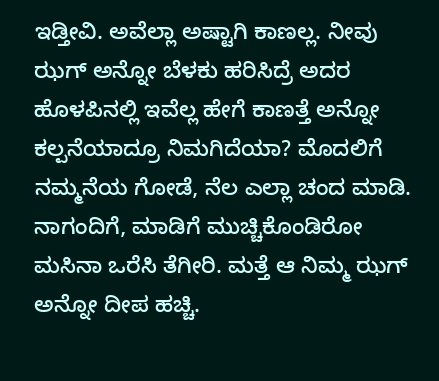ಇಡ್ತೀವಿ. ಅವೆಲ್ಲಾ ಅಷ್ಟಾಗಿ ಕಾಣಲ್ಲ. ನೀವು ಝಗ್ ಅನ್ನೋ ಬೆಳಕು ಹರಿಸಿದ್ರೆ ಅದರ ಹೊಳಪಿನಲ್ಲಿ ಇವೆಲ್ಲ ಹೇಗೆ ಕಾಣತ್ತೆ ಅನ್ನೋ ಕಲ್ಪನೆಯಾದ್ರೂ ನಿಮಗಿದೆಯಾ? ಮೊದಲಿಗೆ ನಮ್ಮನೆಯ ಗೋಡೆ, ನೆಲ ಎಲ್ಲಾ ಚಂದ ಮಾಡಿ. ನಾಗಂದಿಗೆ, ಮಾಡಿಗೆ ಮುಚ್ಚಿಕೊಂಡಿರೋ ಮಸಿನಾ ಒರೆಸಿ ತೆಗೀರಿ. ಮತ್ತೆ ಆ ನಿಮ್ಮ ಝಗ್ ಅನ್ನೋ ದೀಪ ಹಚ್ಚಿ.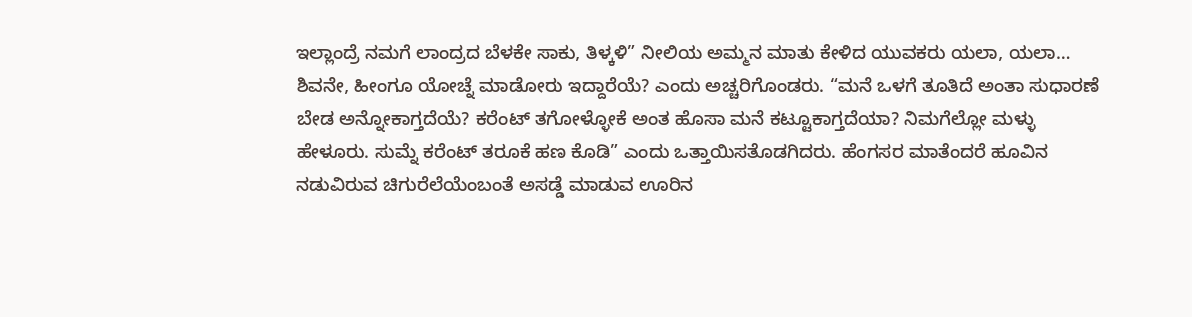ಇಲ್ಲಾಂದ್ರೆ ನಮಗೆ ಲಾಂದ್ರದ ಬೆಳಕೇ ಸಾಕು, ತಿಳ್ಕಳಿ” ನೀಲಿಯ ಅಮ್ಮನ ಮಾತು ಕೇಳಿದ ಯುವಕರು ಯಲಾ, ಯಲಾ… ಶಿವನೇ, ಹೀಂಗೂ ಯೋಚ್ನೆ ಮಾಡೋರು ಇದ್ದಾರೆಯೆ? ಎಂದು ಅಚ್ಚರಿಗೊಂಡರು. “ಮನೆ ಒಳಗೆ ತೂತಿದೆ ಅಂತಾ ಸುಧಾರಣೆ ಬೇಡ ಅನ್ನೋಕಾಗ್ತದೆಯೆ? ಕರೆಂಟ್ ತಗೋಳ್ಳೋಕೆ ಅಂತ ಹೊಸಾ ಮನೆ ಕಟ್ಟೂಕಾಗ್ತದೆಯಾ? ನಿಮಗೆಲ್ಲೋ ಮಳ್ಳು ಹೇಳೂರು. ಸುಮ್ನೆ ಕರೆಂಟ್ ತರೂಕೆ ಹಣ ಕೊಡಿ” ಎಂದು ಒತ್ತಾಯಿಸತೊಡಗಿದರು. ಹೆಂಗಸರ ಮಾತೆಂದರೆ ಹೂವಿನ ನಡುವಿರುವ ಚಿಗುರೆಲೆಯೆಂಬಂತೆ ಅಸಡ್ಡೆ ಮಾಡುವ ಊರಿನ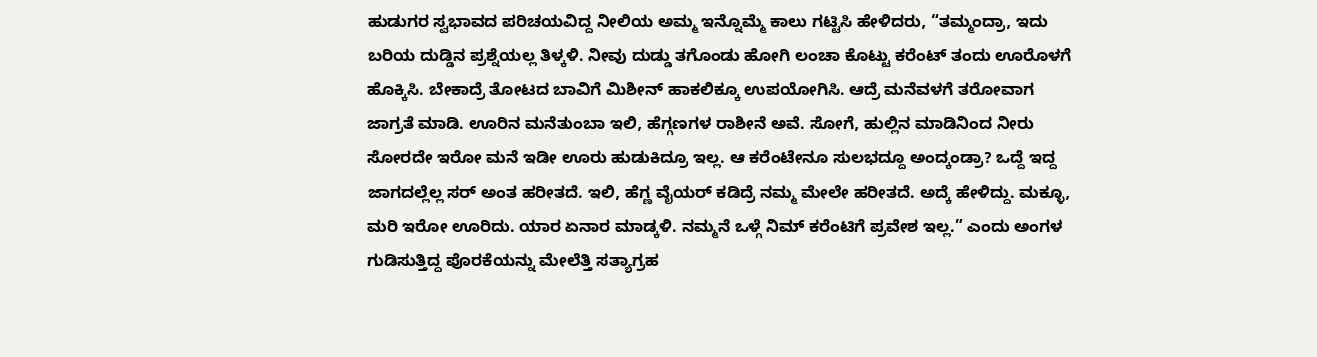ಹುಡುಗರ ಸ್ವಭಾವದ ಪರಿಚಯವಿದ್ದ ನೀಲಿಯ ಅಮ್ಮ ಇನ್ನೊಮ್ಮೆ ಕಾಲು ಗಟ್ಟಿಸಿ ಹೇಳಿದರು, “ತಮ್ಮಂದ್ರಾ, ಇದು ಬರಿಯ ದುಡ್ಡಿನ ಪ್ರಶ್ನೆಯಲ್ಲ ತಿಳ್ಕಳಿ. ನೀವು ದುಡ್ಡು ತಗೊಂಡು ಹೋಗಿ ಲಂಚಾ ಕೊಟ್ಟು ಕರೆಂಟ್ ತಂದು ಊರೊಳಗೆ ಹೊಕ್ಕಿಸಿ. ಬೇಕಾದ್ರೆ ತೋಟದ ಬಾವಿಗೆ ಮಿಶೀನ್ ಹಾಕಲಿಕ್ಕೂ ಉಪಯೋಗಿಸಿ. ಆದ್ರೆ ಮನೆವಳಗೆ ತರೋವಾಗ ಜಾಗ್ರತೆ ಮಾಡಿ. ಊರಿನ ಮನೆತುಂಬಾ ಇಲಿ, ಹೆಗ್ಗಣಗಳ ರಾಶೀನೆ ಅವೆ. ಸೋಗೆ, ಹುಲ್ಲಿನ ಮಾಡಿನಿಂದ ನೀರು ಸೋರದೇ ಇರೋ ಮನೆ ಇಡೀ ಊರು ಹುಡುಕಿದ್ರೂ ಇಲ್ಲ. ಆ ಕರೆಂಟೇನೂ ಸುಲಭದ್ದೂ ಅಂದ್ಕಂಡ್ರಾ? ಒದ್ದೆ ಇದ್ದ ಜಾಗದಲ್ಲೆಲ್ಲ ಸರ್ ಅಂತ ಹರೀತದೆ. ಇಲಿ, ಹೆಗ್ಣ ವೈಯರ್ ಕಡಿದ್ರೆ ನಮ್ಮ ಮೇಲೇ ಹರೀತದೆ. ಅದ್ಕೆ ಹೇಳಿದ್ದು. ಮಕ್ಳೂ, ಮರಿ ಇರೋ ಊರಿದು. ಯಾರ ಏನಾರ ಮಾಡ್ಕಳಿ. ನಮ್ಮನೆ ಒಳ್ಗೆ ನಿಮ್ ಕರೆಂಟಿಗೆ ಪ್ರವೇಶ ಇಲ್ಲ.” ಎಂದು ಅಂಗಳ ಗುಡಿಸುತ್ತಿದ್ದ ಪೊರಕೆಯನ್ನು ಮೇಲೆತ್ತಿ ಸತ್ಯಾಗ್ರಹ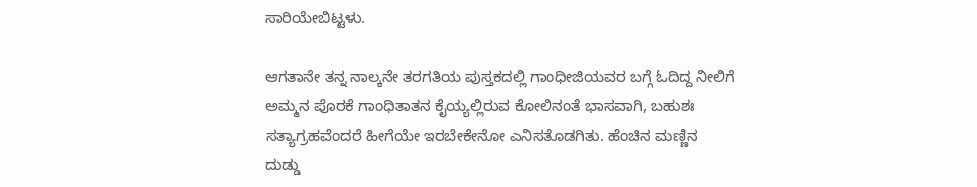ಸಾರಿಯೇಬಿಟ್ಟಳು.

ಆಗತಾನೇ ತನ್ನ ನಾಲ್ಕನೇ ತರಗತಿಯ ಪುಸ್ತಕದಲ್ಲಿ ಗಾಂಧೀಜಿಯವರ ಬಗ್ಗೆ ಓದಿದ್ದ ನೀಲಿಗೆ ಅಮ್ಮನ ಪೊರಕೆ ಗಾಂಧಿತಾತನ ಕೈಯ್ಯಲ್ಲಿರುವ ಕೋಲಿನಂತೆ ಭಾಸವಾಗಿ, ಬಹುಶಃ ಸತ್ಯಾಗ್ರಹವೆಂದರೆ ಹೀಗೆಯೇ ಇರಬೇಕೇನೋ ಎನಿಸತೊಡಗಿತು. ಹೆಂಚಿನ ಮಣ್ಣಿನ ದುಡ್ಡು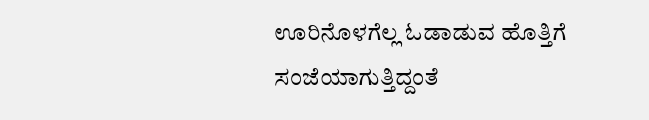ಊರಿನೊಳಗೆಲ್ಲ ಓಡಾಡುವ ಹೊತ್ತಿಗೆ ಸಂಜೆಯಾಗುತ್ತಿದ್ದಂತೆ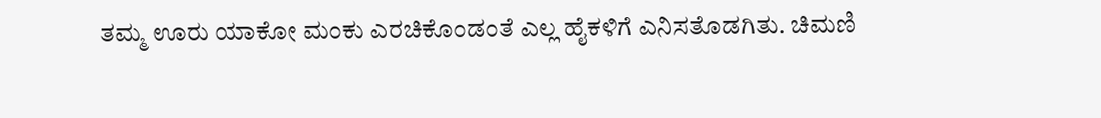ತಮ್ಮ ಊರು ಯಾಕೋ ಮಂಕು ಎರಚಿಕೊಂಡಂತೆ ಎಲ್ಲ ಹೈಕಳಿಗೆ ಎನಿಸತೊಡಗಿತು. ಚಿಮಣಿ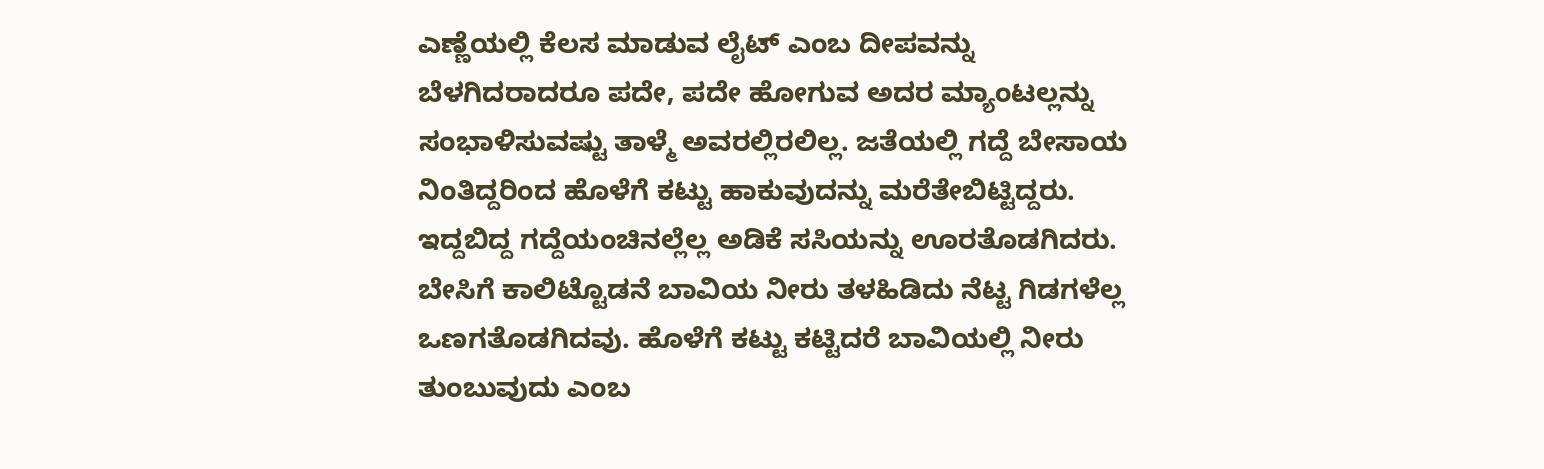ಎಣ್ಣೆಯಲ್ಲಿ ಕೆಲಸ ಮಾಡುವ ಲೈಟ್ ಎಂಬ ದೀಪವನ್ನು ಬೆಳಗಿದರಾದರೂ ಪದೇ, ಪದೇ ಹೋಗುವ ಅದರ ಮ್ಯಾಂಟಲ್ಲನ್ನು ಸಂಭಾಳಿಸುವಷ್ಟು ತಾಳ್ಮೆ ಅವರಲ್ಲಿರಲಿಲ್ಲ. ಜತೆಯಲ್ಲಿ ಗದ್ದೆ ಬೇಸಾಯ ನಿಂತಿದ್ದರಿಂದ ಹೊಳೆಗೆ ಕಟ್ಟು ಹಾಕುವುದನ್ನು ಮರೆತೇಬಿಟ್ಟಿದ್ದರು. ಇದ್ದಬಿದ್ದ ಗದ್ದೆಯಂಚಿನಲ್ಲೆಲ್ಲ ಅಡಿಕೆ ಸಸಿಯನ್ನು ಊರತೊಡಗಿದರು. ಬೇಸಿಗೆ ಕಾಲಿಟ್ಟೊಡನೆ ಬಾವಿಯ ನೀರು ತಳಹಿಡಿದು ನೆಟ್ಟ ಗಿಡಗಳೆಲ್ಲ ಒಣಗತೊಡಗಿದವು. ಹೊಳೆಗೆ ಕಟ್ಟು ಕಟ್ಟಿದರೆ ಬಾವಿಯಲ್ಲಿ ನೀರು ತುಂಬುವುದು ಎಂಬ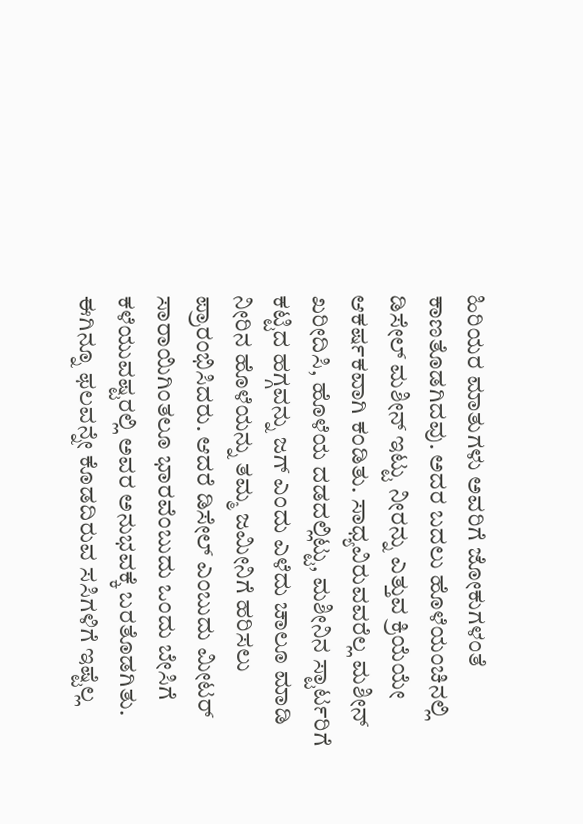ಹಿರಿಯರ ಮಾತುಗಳು ಅವರಿಗೆ ಜೋಕುಗಳಂತೆ ಕಾಣತೊಡಗಿದವು. ಅದರ ಬದಲು ಹೊಳೆಯಂಚಿನಲ್ಲಿ ಡಿಸೇಲ್ ಮಶೀನ್ ಇಟ್ಟು ನೀರನ್ನು ಎತ್ತುವ ಕ್ರಿಯೆಯೇ ಆಕರ್ಷಕವಾಗಿ ಕಂಡಿತು. ಸಾಧ್ಯವಿರುವವರೆಲ್ಲ ಮಶೀನ್ ಖರೀದಿಸಿ, ಹೊಳೆಯ ದಡದಲ್ಲಿಟ್ಟು, ಮಶೀನಿನ ಸ್ಟಾರ್ಟರಿಗೆ ಕಟ್ಟಿದ ಹಗ್ಗವನ್ನು ಜಗ್ ಎಂದು ಎಳೆದು ಚಾಲೂ ಮಾಡಿ ನೀರಿನ ಹೊಳೆಯನ್ನು ತಮ್ಮ ಜಮೀನಿಗೆ ಹರಿಸಲು ಪ್ರಾರಂಭಿಸಿದರು. ಆದರೆ ಡಿಸೇಲ್ ಎಂಬುದು ಮೀಟರ್ ಸಾರಾಯಿಗಿಂತಲೂ ಭಾರವೆಂಬುದು ಒಂದು ಬೇಸಿಗೆ ಕಳೆಯುವಷ್ಟರಲ್ಲಿ ಅವರ ಅನುಭವಕ್ಕೆ ಬರತೊಡಗಿತು. ಈಗಿನ್ನೂ ಫಲವನ್ನೇ ಕೊಡದಿರುವ ಸಸಿಗಳಿಗೆ ಇಷ್ಟೆಲ್ಲ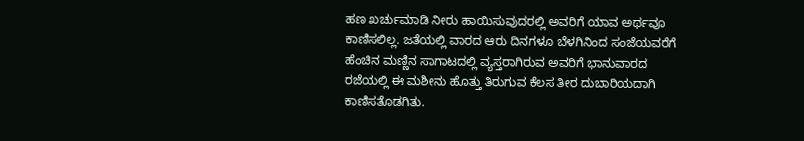ಹಣ ಖರ್ಚುಮಾಡಿ ನೀರು ಹಾಯಿಸುವುದರಲ್ಲಿ ಅವರಿಗೆ ಯಾವ ಅರ್ಥವೂ ಕಾಣಿಸಲಿಲ್ಲ. ಜತೆಯಲ್ಲಿ ವಾರದ ಆರು ದಿನಗಳೂ ಬೆಳಗಿನಿಂದ ಸಂಜೆಯವರೆಗೆ ಹೆಂಚಿನ ಮಣ್ಣಿನ ಸಾಗಾಟದಲ್ಲಿ ವ್ಯಸ್ತರಾಗಿರುವ ಅವರಿಗೆ ಭಾನುವಾರದ ರಜೆಯಲ್ಲಿ ಈ ಮಶೀನು ಹೊತ್ತು ತಿರುಗುವ ಕೆಲಸ ತೀರ ದುಬಾರಿಯದಾಗಿ ಕಾಣಿಸತೊಡಗಿತು.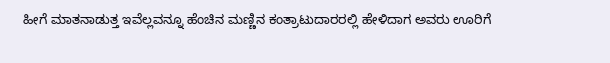ಹೀಗೆ ಮಾತನಾಡುತ್ತ ಇವೆಲ್ಲವನ್ನೂ ಹೆಂಚಿನ ಮಣ್ಣಿನ ಕಂತ್ರಾಟುದಾರರಲ್ಲಿ ಹೇಳಿದಾಗ ಅವರು ಊರಿಗೆ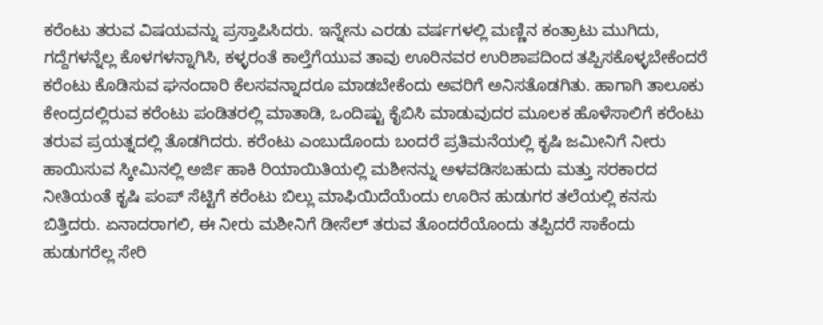ಕರೆಂಟು ತರುವ ವಿಷಯವನ್ನು ಪ್ರಸ್ತಾಪಿಸಿದರು. ಇನ್ನೇನು ಎರಡು ವರ್ಷಗಳಲ್ಲಿ ಮಣ್ಣಿನ ಕಂತ್ರಾಟು ಮುಗಿದು, ಗದ್ದೆಗಳನ್ನೆಲ್ಲ ಕೊಳಗಳನ್ನಾಗಿಸಿ, ಕಳ್ಳರಂತೆ ಕಾಲ್ತೆಗೆಯುವ ತಾವು ಊರಿನವರ ಉರಿಶಾಪದಿಂದ ತಪ್ಪಿಸಕೊಳ್ಳಬೇಕೆಂದರೆ ಕರೆಂಟು ಕೊಡಿಸುವ ಘನಂದಾರಿ ಕೆಲಸವನ್ನಾದರೂ ಮಾಡಬೇಕೆಂದು ಅವರಿಗೆ ಅನಿಸತೊಡಗಿತು. ಹಾಗಾಗಿ ತಾಲೂಕು ಕೇಂದ್ರದಲ್ಲಿರುವ ಕರೆಂಟು ಪಂಡಿತರಲ್ಲಿ ಮಾತಾಡಿ, ಒಂದಿಷ್ಟು ಕೈಬಿಸಿ ಮಾಡುವುದರ ಮೂಲಕ ಹೊಳೆಸಾಲಿಗೆ ಕರೆಂಟು ತರುವ ಪ್ರಯತ್ನದಲ್ಲಿ ತೊಡಗಿದರು. ಕರೆಂಟು ಎಂಬುದೊಂದು ಬಂದರೆ ಪ್ರತಿಮನೆಯಲ್ಲಿ ಕೃಷಿ ಜಮೀನಿಗೆ ನೀರು ಹಾಯಿಸುವ ಸ್ಕೀಮಿನಲ್ಲಿ ಅರ್ಜಿ ಹಾಕಿ ರಿಯಾಯಿತಿಯಲ್ಲಿ ಮಶೀನನ್ನು ಅಳವಡಿಸಬಹುದು ಮತ್ತು ಸರಕಾರದ ನೀತಿಯಂತೆ ಕೃಷಿ ಪಂಪ್ ಸೆಟ್ಟಿಗೆ ಕರೆಂಟು ಬಿಲ್ಲು ಮಾಫಿಯಿದೆಯೆಂದು ಊರಿನ ಹುಡುಗರ ತಲೆಯಲ್ಲಿ ಕನಸು ಬಿತ್ತಿದರು. ಏನಾದರಾಗಲಿ, ಈ ನೀರು ಮಶೀನಿಗೆ ಡೀಸೆಲ್ ತರುವ ತೊಂದರೆಯೊಂದು ತಪ್ಪಿದರೆ ಸಾಕೆಂದು ಹುಡುಗರೆಲ್ಲ ಸೇರಿ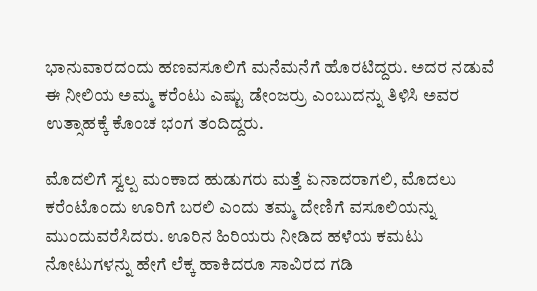ಭಾನುವಾರದಂದು ಹಣವಸೂಲಿಗೆ ಮನೆಮನೆಗೆ ಹೊರಟಿದ್ದರು. ಅದರ ನಡುವೆ ಈ ನೀಲಿಯ ಅಮ್ಮ ಕರೆಂಟು ಎಷ್ಟು ಡೇಂಜರ‍್ರು ಎಂಬುದನ್ನು ತಿಳಿಸಿ ಅವರ ಉತ್ಸಾಹಕ್ಕೆ ಕೊಂಚ ಭಂಗ ತಂದಿದ್ದರು.

ಮೊದಲಿಗೆ ಸ್ವಲ್ಪ ಮಂಕಾದ ಹುಡುಗರು ಮತ್ತೆ ಏನಾದರಾಗಲಿ, ಮೊದಲು ಕರೆಂಟೊಂದು ಊರಿಗೆ ಬರಲಿ ಎಂದು ತಮ್ಮ ದೇಣಿಗೆ ವಸೂಲಿಯನ್ನು ಮುಂದುವರೆಸಿದರು. ಊರಿನ ಹಿರಿಯರು ನೀಡಿದ ಹಳೆಯ ಕಮಟು ನೋಟುಗಳನ್ನು ಹೇಗೆ ಲೆಕ್ಕ ಹಾಕಿದರೂ ಸಾವಿರದ ಗಡಿ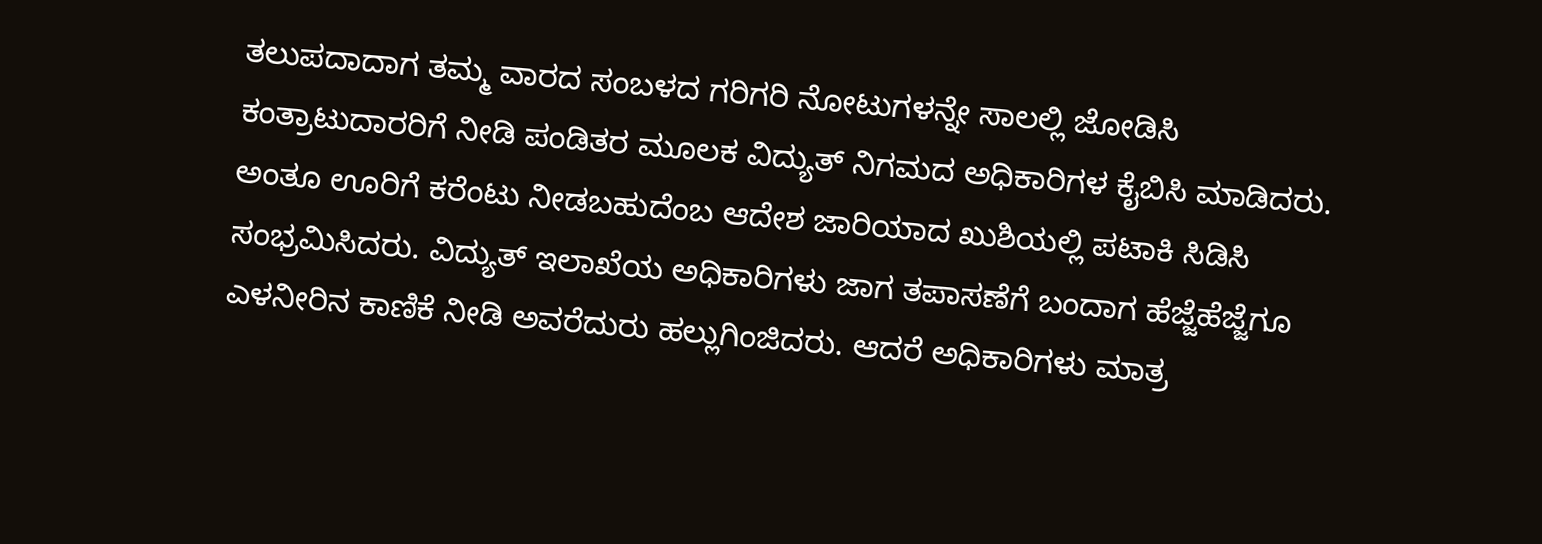ತಲುಪದಾದಾಗ ತಮ್ಮ ವಾರದ ಸಂಬಳದ ಗರಿಗರಿ ನೋಟುಗಳನ್ನೇ ಸಾಲಲ್ಲಿ ಜೋಡಿಸಿ ಕಂತ್ರಾಟುದಾರರಿಗೆ ನೀಡಿ ಪಂಡಿತರ ಮೂಲಕ ವಿದ್ಯುತ್ ನಿಗಮದ ಅಧಿಕಾರಿಗಳ ಕೈಬಿಸಿ ಮಾಡಿದರು. ಅಂತೂ ಊರಿಗೆ ಕರೆಂಟು ನೀಡಬಹುದೆಂಬ ಆದೇಶ ಜಾರಿಯಾದ ಖುಶಿಯಲ್ಲಿ ಪಟಾಕಿ ಸಿಡಿಸಿ ಸಂಭ್ರಮಿಸಿದರು. ವಿದ್ಯುತ್ ಇಲಾಖೆಯ ಅಧಿಕಾರಿಗಳು ಜಾಗ ತಪಾಸಣೆಗೆ ಬಂದಾಗ ಹೆಜ್ಜೆಹೆಜ್ಜೆಗೂ ಎಳನೀರಿನ ಕಾಣಿಕೆ ನೀಡಿ ಅವರೆದುರು ಹಲ್ಲುಗಿಂಜಿದರು. ಆದರೆ ಅಧಿಕಾರಿಗಳು ಮಾತ್ರ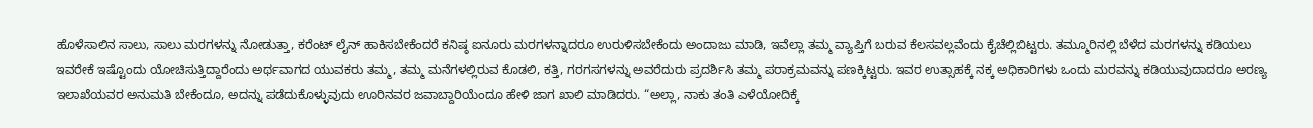ಹೊಳೆಸಾಲಿನ ಸಾಲು, ಸಾಲು ಮರಗಳನ್ನು ನೋಡುತ್ತಾ, ಕರೆಂಟ್ ಲೈನ್ ಹಾಕಿಸಬೇಕೆಂದರೆ ಕನಿಷ್ಠ ಐನೂರು ಮರಗಳನ್ನಾದರೂ ಉರುಳಿಸಬೇಕೆಂದು ಅಂದಾಜು ಮಾಡಿ, ಇವೆಲ್ಲಾ ತಮ್ಮ ವ್ಯಾಪ್ತಿಗೆ ಬರುವ ಕೆಲಸವಲ್ಲವೆಂದು ಕೈಚೆಲ್ಲಿಬಿಟ್ಟರು. ತಮ್ಮೂರಿನಲ್ಲಿ ಬೆಳೆದ ಮರಗಳನ್ನು ಕಡಿಯಲು ಇವರೇಕೆ ಇಷ್ಟೊಂದು ಯೋಚಿಸುತ್ತಿದ್ದಾರೆಂದು ಅರ್ಥವಾಗದ ಯುವಕರು ತಮ್ಮ, ತಮ್ಮ ಮನೆಗಳಲ್ಲಿರುವ ಕೊಡಲಿ, ಕತ್ತಿ, ಗರಗಸಗಳನ್ನು ಅವರೆದುರು ಪ್ರದರ್ಶಿಸಿ ತಮ್ಮ ಪರಾಕ್ರಮವನ್ನು ಪಣಕ್ಕಿಟ್ಟರು. ಇವರ ಉತ್ಸಾಹಕ್ಕೆ ನಕ್ಕ ಅಧಿಕಾರಿಗಳು ಒಂದು ಮರವನ್ನು ಕಡಿಯುವುದಾದರೂ ಅರಣ್ಯ ಇಲಾಖೆಯವರ ಅನುಮತಿ ಬೇಕೆಂದೂ, ಅದನ್ನು ಪಡೆದುಕೊಳ್ಳುವುದು ಊರಿನವರ ಜವಾಬ್ದಾರಿಯೆಂದೂ ಹೇಳಿ ಜಾಗ ಖಾಲಿ ಮಾಡಿದರು. “ಅಲ್ಲಾ, ನಾಕು ತಂತಿ ಎಳೆಯೋದಿಕ್ಕೆ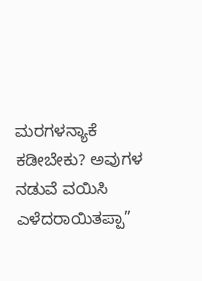ಮರಗಳನ್ಯಾಕೆ ಕಡೀಬೇಕು? ಅವುಗಳ ನಡುವೆ ವಯಿಸಿ ಎಳೆದರಾಯಿತಪ್ಪಾ”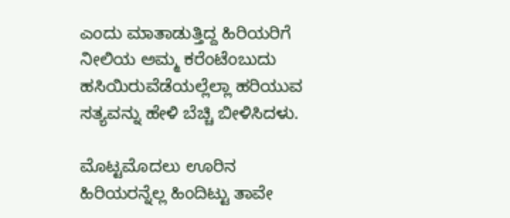ಎಂದು ಮಾತಾಡುತ್ತಿದ್ದ ಹಿರಿಯರಿಗೆ ನೀಲಿಯ ಅಮ್ಮ ಕರೆಂಟೆಂಬುದು ಹಸಿಯಿರುವೆಡೆಯಲ್ಲೆಲ್ಲಾ ಹರಿಯುವ ಸತ್ಯವನ್ನು ಹೇಳಿ ಬೆಚ್ಚಿ ಬೀಳಿಸಿದಳು.

ಮೊಟ್ಟಮೊದಲು ಊರಿನ ಹಿರಿಯರನ್ನೆಲ್ಲ ಹಿಂದಿಟ್ಟು ತಾವೇ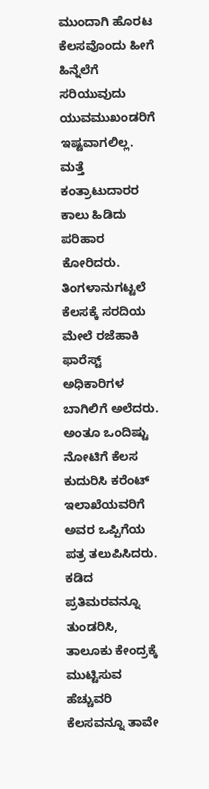ಮುಂದಾಗಿ ಹೊರಟ ಕೆಲಸವೊಂದು ಹೀಗೆ ಹಿನ್ನೆಲೆಗೆ ಸರಿಯುವುದು ಯುವಮುಖಂಡರಿಗೆ ಇಷ್ಟವಾಗಲಿಲ್ಲ. ಮತ್ತೆ ಕಂತ್ರಾಟುದಾರರ ಕಾಲು ಹಿಡಿದು ಪರಿಹಾರ ಕೋರಿದರು. ತಿಂಗಳಾನುಗಟ್ಟಲೆ ಕೆಲಸಕ್ಕೆ ಸರದಿಯ ಮೇಲೆ ರಜೆಹಾಕಿ ಫಾರೆಸ್ಟ್ ಅಧಿಕಾರಿಗಳ ಬಾಗಿಲಿಗೆ ಅಲೆದರು. ಅಂತೂ ಒಂದಿಷ್ಟು ನೋಟಿಗೆ ಕೆಲಸ ಕುದುರಿಸಿ ಕರೆಂಟ್ ಇಲಾಖೆಯವರಿಗೆ ಅವರ ಒಪ್ಪಿಗೆಯ ಪತ್ರ ತಲುಪಿಸಿದರು. ಕಡಿದ ಪ್ರತಿಮರವನ್ನೂ ತುಂಡರಿಸಿ, ತಾಲೂಕು ಕೇಂದ್ರಕ್ಕೆ ಮುಟ್ಟಿಸುವ ಹೆಚ್ಚುವರಿ ಕೆಲಸವನ್ನೂ ತಾವೇ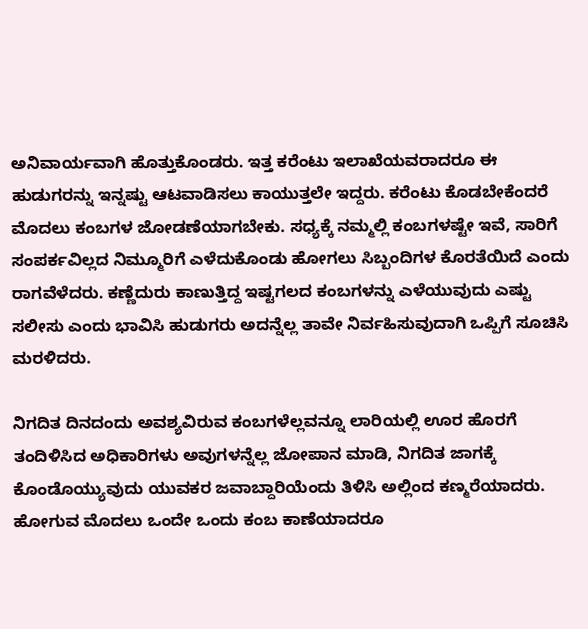ಅನಿವಾರ್ಯವಾಗಿ ಹೊತ್ತುಕೊಂಡರು. ಇತ್ತ ಕರೆಂಟು ಇಲಾಖೆಯವರಾದರೂ ಈ ಹುಡುಗರನ್ನು ಇನ್ನಷ್ಟು ಆಟವಾಡಿಸಲು ಕಾಯುತ್ತಲೇ ಇದ್ದರು. ಕರೆಂಟು ಕೊಡಬೇಕೆಂದರೆ ಮೊದಲು ಕಂಬಗಳ ಜೋಡಣೆಯಾಗಬೇಕು. ಸಧ್ಯಕ್ಕೆ ನಮ್ಮಲ್ಲಿ ಕಂಬಗಳಷ್ಟೇ ಇವೆ, ಸಾರಿಗೆ ಸಂಪರ್ಕವಿಲ್ಲದ ನಿಮ್ಮೂರಿಗೆ ಎಳೆದುಕೊಂಡು ಹೋಗಲು ಸಿಬ್ಬಂದಿಗಳ ಕೊರತೆಯಿದೆ ಎಂದು ರಾಗವೆಳೆದರು. ಕಣ್ಣೆದುರು ಕಾಣುತ್ತಿದ್ದ ಇಷ್ಟಗಲದ ಕಂಬಗಳನ್ನು ಎಳೆಯುವುದು ಎಷ್ಟು ಸಲೀಸು ಎಂದು ಭಾವಿಸಿ ಹುಡುಗರು ಅದನ್ನೆಲ್ಲ ತಾವೇ ನಿರ್ವಹಿಸುವುದಾಗಿ ಒಪ್ಪಿಗೆ ಸೂಚಿಸಿ ಮರಳಿದರು.

ನಿಗದಿತ ದಿನದಂದು ಅವಶ್ಯವಿರುವ ಕಂಬಗಳೆಲ್ಲವನ್ನೂ ಲಾರಿಯಲ್ಲಿ ಊರ ಹೊರಗೆ ತಂದಿಳಿಸಿದ ಅಧಿಕಾರಿಗಳು ಅವುಗಳನ್ನೆಲ್ಲ ಜೋಪಾನ ಮಾಡಿ, ನಿಗದಿತ ಜಾಗಕ್ಕೆ ಕೊಂಡೊಯ್ಯುವುದು ಯುವಕರ ಜವಾಬ್ದಾರಿಯೆಂದು ತಿಳಿಸಿ ಅಲ್ಲಿಂದ ಕಣ್ಮರೆಯಾದರು. ಹೋಗುವ ಮೊದಲು ಒಂದೇ ಒಂದು ಕಂಬ ಕಾಣೆಯಾದರೂ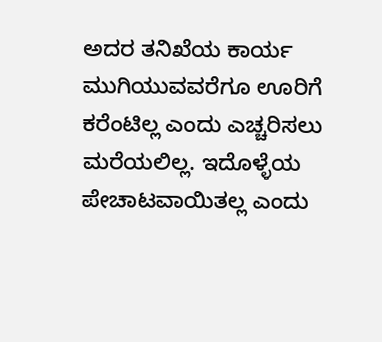ಅದರ ತನಿಖೆಯ ಕಾರ್ಯ ಮುಗಿಯುವವರೆಗೂ ಊರಿಗೆ ಕರೆಂಟಿಲ್ಲ ಎಂದು ಎಚ್ಚರಿಸಲು ಮರೆಯಲಿಲ್ಲ. ಇದೊಳ್ಳೆಯ ಪೇಚಾಟವಾಯಿತಲ್ಲ ಎಂದು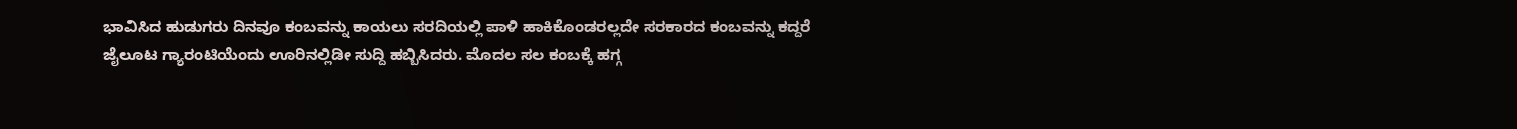ಭಾವಿಸಿದ ಹುಡುಗರು ದಿನವೂ ಕಂಬವನ್ನು ಕಾಯಲು ಸರದಿಯಲ್ಲಿ ಪಾಳಿ ಹಾಕಿಕೊಂಡರಲ್ಲದೇ ಸರಕಾರದ ಕಂಬವನ್ನು ಕದ್ದರೆ ಜೈಲೂಟ ಗ್ಯಾರಂಟಿಯೆಂದು ಊರಿನಲ್ಲಿಡೀ ಸುದ್ದಿ ಹಬ್ಬಿಸಿದರು. ಮೊದಲ ಸಲ ಕಂಬಕ್ಕೆ ಹಗ್ಗ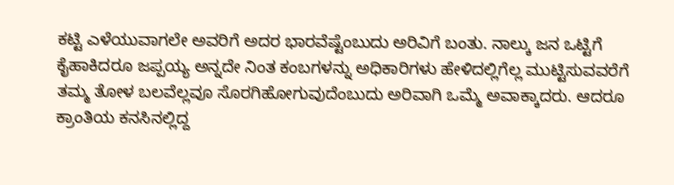ಕಟ್ಟಿ ಎಳೆಯುವಾಗಲೇ ಅವರಿಗೆ ಅದರ ಭಾರವೆಷ್ಟೆಂಬುದು ಅರಿವಿಗೆ ಬಂತು. ನಾಲ್ಕು ಜನ ಒಟ್ಟಿಗೆ ಕೈಹಾಕಿದರೂ ಜಪ್ಪಯ್ಯ ಅನ್ನದೇ ನಿಂತ ಕಂಬಗಳನ್ನು ಅಧಿಕಾರಿಗಳು ಹೇಳಿದಲ್ಲಿಗೆಲ್ಲ ಮುಟ್ಟಿಸುವವರೆಗೆ ತಮ್ಮ ತೋಳ ಬಲವೆಲ್ಲವೂ ಸೊರಗಿಹೋಗುವುದೆಂಬುದು ಅರಿವಾಗಿ ಒಮ್ಮೆ ಅವಾಕ್ಕಾದರು. ಆದರೂ ಕ್ರಾಂತಿಯ ಕನಸಿನಲ್ಲಿದ್ದ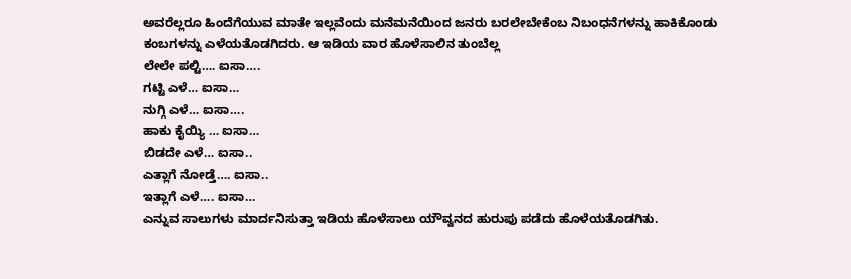ಅವರೆಲ್ಲರೂ ಹಿಂದೆಗೆಯುವ ಮಾತೇ ಇಲ್ಲವೆಂದು ಮನೆಮನೆಯಿಂದ ಜನರು ಬರಲೇಬೇಕೆಂಬ ನಿಬಂಧನೆಗಳನ್ನು ಹಾಕಿಕೊಂಡು ಕಂಬಗಳನ್ನು ಎಳೆಯತೊಡಗಿದರು. ಆ ಇಡಿಯ ವಾರ ಹೊಳೆಸಾಲಿನ ತುಂಬೆಲ್ಲ
ಲೇಲೇ ಪಲ್ಟಿ…. ಐಸಾ….
ಗಟ್ಟಿ ಎಳೆ… ಐಸಾ…
ನುಗ್ಗಿ ಎಳೆ… ಐಸಾ….
ಹಾಕು ಕೈಯ್ಯಿ … ಐಸಾ…
ಬಿಡದೇ ಎಳೆ… ಐಸಾ..
ಎತ್ಲಾಗೆ ನೋಡ್ತೆ…. ಐಸಾ..
ಇತ್ಲಾಗೆ ಎಳೆ…. ಐಸಾ…
ಎನ್ನುವ ಸಾಲುಗಳು ಮಾರ್ದನಿಸುತ್ತಾ ಇಡಿಯ ಹೊಳೆಸಾಲು ಯೌವ್ವನದ ಹುರುಪು ಪಡೆದು ಹೊಳೆಯತೊಡಗಿತು.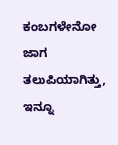ಕಂಬಗಳೇನೋ ಜಾಗ ತಲುಪಿಯಾಗಿತ್ತು, ಇನ್ನೂ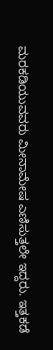ಮರಕಡಿಯುವವರು ಮೀನಾಮೇಷ ಎಣಿಸುತ್ತಲೇ ಇದ್ದರು. ಇತ್ತಕಡೆ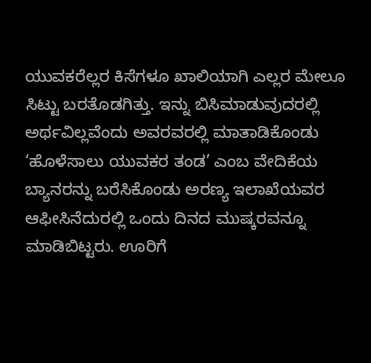ಯುವಕರೆಲ್ಲರ ಕಿಸೆಗಳೂ ಖಾಲಿಯಾಗಿ ಎಲ್ಲರ ಮೇಲೂ ಸಿಟ್ಟು ಬರತೊಡಗಿತ್ತು. ಇನ್ನು ಬಿಸಿಮಾಡುವುದರಲ್ಲಿ ಅರ್ಥವಿಲ್ಲವೆಂದು ಅವರವರಲ್ಲಿ ಮಾತಾಡಿಕೊಂಡು ‘ಹೊಳೆಸಾಲು ಯುವಕರ ತಂಡ’ ಎಂಬ ವೇದಿಕೆಯ ಬ್ಯಾನರನ್ನು ಬರೆಸಿಕೊಂಡು ಅರಣ್ಯ ಇಲಾಖೆಯವರ ಆಫೀಸಿನೆದುರಲ್ಲಿ ಒಂದು ದಿನದ ಮುಷ್ಕರವನ್ನೂ ಮಾಡಿಬಿಟ್ಟರು. ಊರಿಗೆ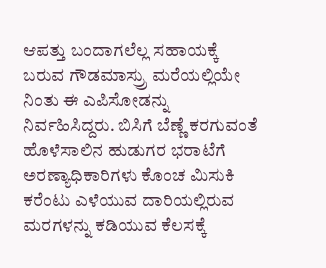ಆಪತ್ತು ಬಂದಾಗಲೆಲ್ಲ ಸಹಾಯಕ್ಕೆ ಬರುವ ಗೌಡಮಾಸ್ರ‍್ರು ಮರೆಯಲ್ಲಿಯೇ ನಿಂತು ಈ ಎಪಿಸೋಡನ್ನು ನಿರ್ವಹಿಸಿದ್ದರು. ಬಿಸಿಗೆ ಬೆಣ್ಣೆ ಕರಗುವಂತೆ ಹೊಳೆಸಾಲಿನ ಹುಡುಗರ ಭರಾಟೆಗೆ ಅರಣ್ಯಾಧಿಕಾರಿಗಳು ಕೊಂಚ ಮಿಸುಕಿ ಕರೆಂಟು ಎಳೆಯುವ ದಾರಿಯಲ್ಲಿರುವ ಮರಗಳನ್ನು ಕಡಿಯುವ ಕೆಲಸಕ್ಕೆ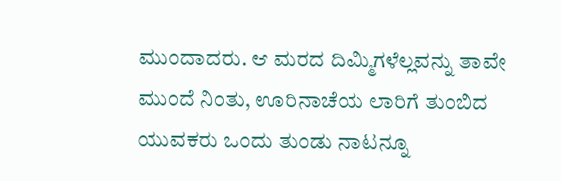ಮುಂದಾದರು. ಆ ಮರದ ದಿಮ್ಮಿಗಳೆಲ್ಲವನ್ನು ತಾವೇ ಮುಂದೆ ನಿಂತು, ಊರಿನಾಚೆಯ ಲಾರಿಗೆ ತುಂಬಿದ ಯುವಕರು ಒಂದು ತುಂಡು ನಾಟನ್ನೂ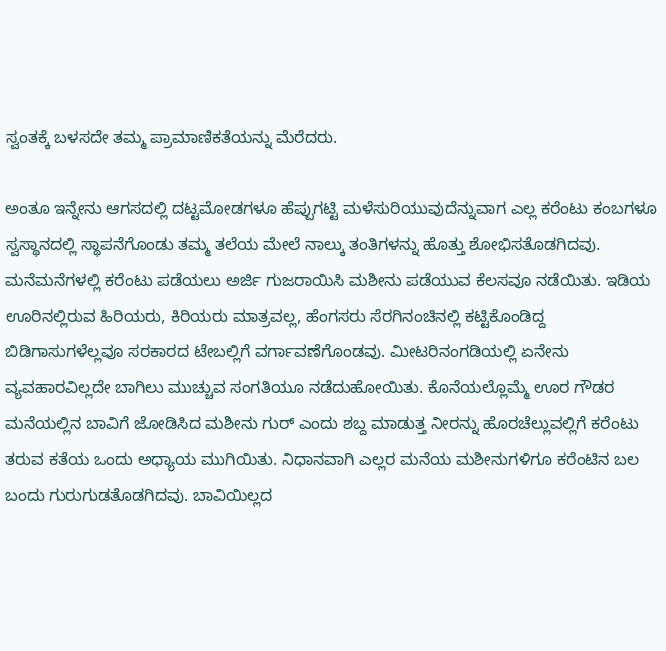ಸ್ವಂತಕ್ಕೆ ಬಳಸದೇ ತಮ್ಮ ಪ್ರಾಮಾಣಿಕತೆಯನ್ನು ಮೆರೆದರು.

ಅಂತೂ ಇನ್ನೇನು ಆಗಸದಲ್ಲಿ ದಟ್ಟಮೋಡಗಳೂ ಹೆಪ್ಪುಗಟ್ಟಿ ಮಳೆಸುರಿಯುವುದೆನ್ನುವಾಗ ಎಲ್ಲ ಕರೆಂಟು ಕಂಬಗಳೂ ಸ್ವಸ್ಥಾನದಲ್ಲಿ ಸ್ಥಾಪನೆಗೊಂಡು ತಮ್ಮ ತಲೆಯ ಮೇಲೆ ನಾಲ್ಕು ತಂತಿಗಳನ್ನು ಹೊತ್ತು ಶೋಭಿಸತೊಡಗಿದವು. ಮನೆಮನೆಗಳಲ್ಲಿ ಕರೆಂಟು ಪಡೆಯಲು ಅರ್ಜಿ ಗುಜರಾಯಿಸಿ ಮಶೀನು ಪಡೆಯುವ ಕೆಲಸವೂ ನಡೆಯಿತು. ಇಡಿಯ ಊರಿನಲ್ಲಿರುವ ಹಿರಿಯರು, ಕಿರಿಯರು ಮಾತ್ರವಲ್ಲ, ಹೆಂಗಸರು ಸೆರಗಿನಂಚಿನಲ್ಲಿ ಕಟ್ಟಿಕೊಂಡಿದ್ದ ಬಿಡಿಗಾಸುಗಳೆಲ್ಲವೂ ಸರಕಾರದ ಟೇಬಲ್ಲಿಗೆ ವರ್ಗಾವಣೆಗೊಂಡವು. ಮೀಟರಿನಂಗಡಿಯಲ್ಲಿ ಏನೇನು ವ್ಯವಹಾರವಿಲ್ಲದೇ ಬಾಗಿಲು ಮುಚ್ಚುವ ಸಂಗತಿಯೂ ನಡೆದುಹೋಯಿತು. ಕೊನೆಯಲ್ಲೊಮ್ಮೆ ಊರ ಗೌಡರ ಮನೆಯಲ್ಲಿನ ಬಾವಿಗೆ ಜೋಡಿಸಿದ ಮಶೀನು ಗುರ್ ಎಂದು ಶಬ್ದ ಮಾಡುತ್ತ ನೀರನ್ನು ಹೊರಚೆಲ್ಲುವಲ್ಲಿಗೆ ಕರೆಂಟು ತರುವ ಕತೆಯ ಒಂದು ಅಧ್ಯಾಯ ಮುಗಿಯಿತು. ನಿಧಾನವಾಗಿ ಎಲ್ಲರ ಮನೆಯ ಮಶೀನುಗಳಿಗೂ ಕರೆಂಟಿನ ಬಲ ಬಂದು ಗುರುಗುಡತೊಡಗಿದವು. ಬಾವಿಯಿಲ್ಲದ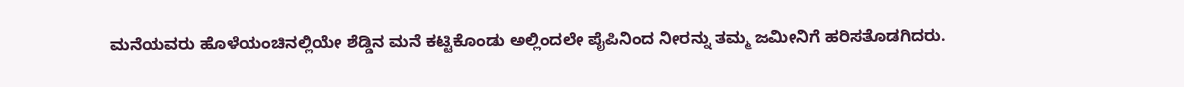ಮನೆಯವರು ಹೊಳೆಯಂಚಿನಲ್ಲಿಯೇ ಶೆಡ್ಡಿನ ಮನೆ ಕಟ್ಟಿಕೊಂಡು ಅಲ್ಲಿಂದಲೇ ಪೈಪಿನಿಂದ ನೀರನ್ನು ತಮ್ಮ ಜಮೀನಿಗೆ ಹರಿಸತೊಡಗಿದರು.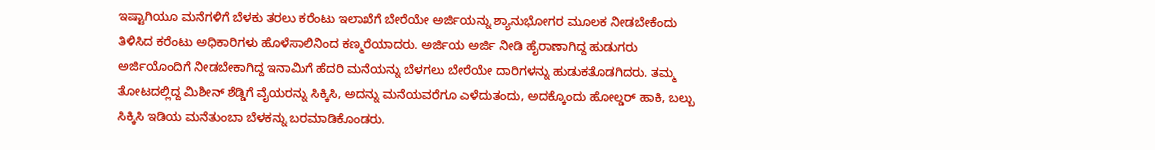ಇಷ್ಟಾಗಿಯೂ ಮನೆಗಳಿಗೆ ಬೆಳಕು ತರಲು ಕರೆಂಟು ಇಲಾಖೆಗೆ ಬೇರೆಯೇ ಅರ್ಜಿಯನ್ನು ಶ್ಯಾನುಭೋಗರ ಮೂಲಕ ನೀಡಬೇಕೆಂದು ತಿಳಿಸಿದ ಕರೆಂಟು ಅಧಿಕಾರಿಗಳು ಹೊಳೆಸಾಲಿನಿಂದ ಕಣ್ಮರೆಯಾದರು. ಅರ್ಜಿಯ ಅರ್ಜಿ ನೀಡಿ ಹೈರಾಣಾಗಿದ್ದ ಹುಡುಗರು ಅರ್ಜಿಯೊಂದಿಗೆ ನೀಡಬೇಕಾಗಿದ್ದ ಇನಾಮಿಗೆ ಹೆದರಿ ಮನೆಯನ್ನು ಬೆಳಗಲು ಬೇರೆಯೇ ದಾರಿಗಳನ್ನು ಹುಡುಕತೊಡಗಿದರು. ತಮ್ಮ ತೋಟದಲ್ಲಿದ್ದ ಮಿಶೀನ್ ಶೆಡ್ಡಿಗೆ ವೈಯರನ್ನು ಸಿಕ್ಕಿಸಿ, ಅದನ್ನು ಮನೆಯವರೆಗೂ ಎಳೆದುತಂದು, ಅದಕ್ಕೊಂದು ಹೋಲ್ಡರ್ ಹಾಕಿ, ಬಲ್ಬು ಸಿಕ್ಕಿಸಿ ಇಡಿಯ ಮನೆತುಂಬಾ ಬೆಳಕನ್ನು ಬರಮಾಡಿಕೊಂಡರು.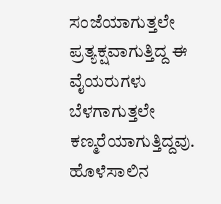ಸಂಜೆಯಾಗುತ್ತಲೇ ಪ್ರತ್ಯಕ್ಷವಾಗುತ್ತಿದ್ದ ಈ ವೈಯರುಗಳು ಬೆಳಗಾಗುತ್ತಲೇ ಕಣ್ಮರೆಯಾಗುತ್ತಿದ್ದವು. ಹೊಳೆಸಾಲಿನ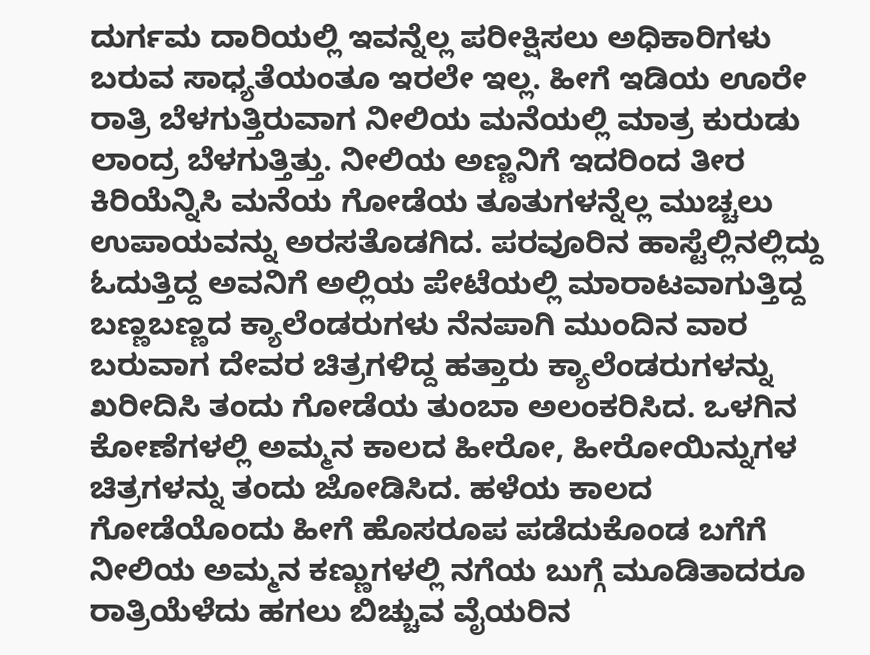ದುರ್ಗಮ ದಾರಿಯಲ್ಲಿ ಇವನ್ನೆಲ್ಲ ಪರೀಕ್ಷಿಸಲು ಅಧಿಕಾರಿಗಳು ಬರುವ ಸಾಧ್ಯತೆಯಂತೂ ಇರಲೇ ಇಲ್ಲ. ಹೀಗೆ ಇಡಿಯ ಊರೇ ರಾತ್ರಿ ಬೆಳಗುತ್ತಿರುವಾಗ ನೀಲಿಯ ಮನೆಯಲ್ಲಿ ಮಾತ್ರ ಕುರುಡು ಲಾಂದ್ರ ಬೆಳಗುತ್ತಿತ್ತು. ನೀಲಿಯ ಅಣ್ಣನಿಗೆ ಇದರಿಂದ ತೀರ ಕಿರಿಯೆನ್ನಿಸಿ ಮನೆಯ ಗೋಡೆಯ ತೂತುಗಳನ್ನೆಲ್ಲ ಮುಚ್ಚಲು ಉಪಾಯವನ್ನು ಅರಸತೊಡಗಿದ. ಪರವೂರಿನ ಹಾಸ್ಟೆಲ್ಲಿನಲ್ಲಿದ್ದು ಓದುತ್ತಿದ್ದ ಅವನಿಗೆ ಅಲ್ಲಿಯ ಪೇಟೆಯಲ್ಲಿ ಮಾರಾಟವಾಗುತ್ತಿದ್ದ ಬಣ್ಣಬಣ್ಣದ ಕ್ಯಾಲೆಂಡರುಗಳು ನೆನಪಾಗಿ ಮುಂದಿನ ವಾರ ಬರುವಾಗ ದೇವರ ಚಿತ್ರಗಳಿದ್ದ ಹತ್ತಾರು ಕ್ಯಾಲೆಂಡರುಗಳನ್ನು ಖರೀದಿಸಿ ತಂದು ಗೋಡೆಯ ತುಂಬಾ ಅಲಂಕರಿಸಿದ. ಒಳಗಿನ ಕೋಣೆಗಳಲ್ಲಿ ಅಮ್ಮನ ಕಾಲದ ಹೀರೋ, ಹೀರೋಯಿನ್ನುಗಳ ಚಿತ್ರಗಳನ್ನು ತಂದು ಜೋಡಿಸಿದ. ಹಳೆಯ ಕಾಲದ ಗೋಡೆಯೊಂದು ಹೀಗೆ ಹೊಸರೂಪ ಪಡೆದುಕೊಂಡ ಬಗೆಗೆ ನೀಲಿಯ ಅಮ್ಮನ ಕಣ್ಣುಗಳಲ್ಲಿ ನಗೆಯ ಬುಗ್ಗೆ ಮೂಡಿತಾದರೂ ರಾತ್ರಿಯೆಳೆದು ಹಗಲು ಬಿಚ್ಚುವ ವೈಯರಿನ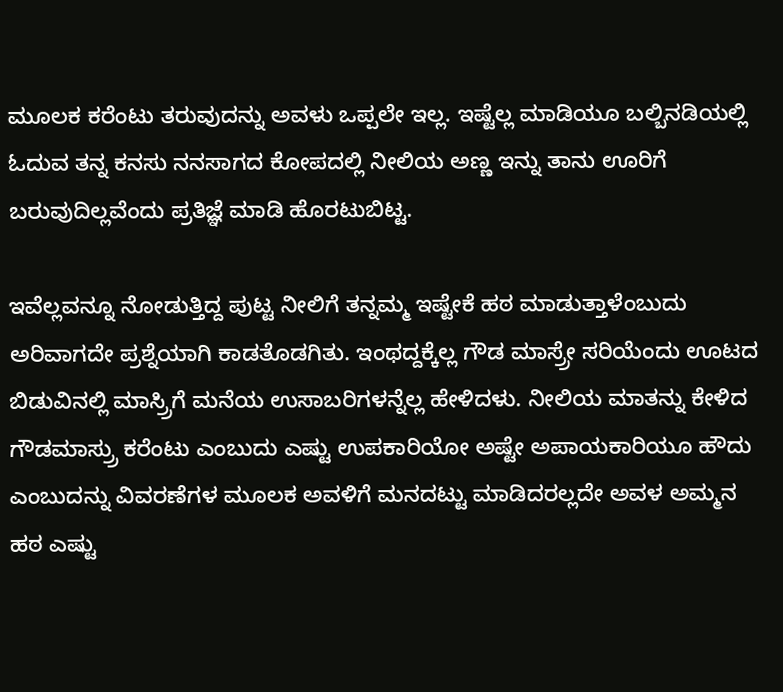ಮೂಲಕ ಕರೆಂಟು ತರುವುದನ್ನು ಅವಳು ಒಪ್ಪಲೇ ಇಲ್ಲ. ಇಷ್ಟೆಲ್ಲ ಮಾಡಿಯೂ ಬಲ್ಬಿನಡಿಯಲ್ಲಿ ಓದುವ ತನ್ನ ಕನಸು ನನಸಾಗದ ಕೋಪದಲ್ಲಿ ನೀಲಿಯ ಅಣ್ಣ ಇನ್ನು ತಾನು ಊರಿಗೆ ಬರುವುದಿಲ್ಲವೆಂದು ಪ್ರತಿಜ್ಞೆ ಮಾಡಿ ಹೊರಟುಬಿಟ್ಟ.

ಇವೆಲ್ಲವನ್ನೂ ನೋಡುತ್ತಿದ್ದ ಪುಟ್ಟ ನೀಲಿಗೆ ತನ್ನಮ್ಮ ಇಷ್ಟೇಕೆ ಹಠ ಮಾಡುತ್ತಾಳೆಂಬುದು ಅರಿವಾಗದೇ ಪ್ರಶ್ನೆಯಾಗಿ ಕಾಡತೊಡಗಿತು. ಇಂಥದ್ದಕ್ಕೆಲ್ಲ ಗೌಡ ಮಾಸ್ರ‍್ರೇ ಸರಿಯೆಂದು ಊಟದ ಬಿಡುವಿನಲ್ಲಿ ಮಾಸ್ರ‍್ರಿಗೆ ಮನೆಯ ಉಸಾಬರಿಗಳನ್ನೆಲ್ಲ ಹೇಳಿದಳು. ನೀಲಿಯ ಮಾತನ್ನು ಕೇಳಿದ ಗೌಡಮಾಸ್ರ‍್ರು ಕರೆಂಟು ಎಂಬುದು ಎಷ್ಟು ಉಪಕಾರಿಯೋ ಅಷ್ಟೇ ಅಪಾಯಕಾರಿಯೂ ಹೌದು ಎಂಬುದನ್ನು ವಿವರಣೆಗಳ ಮೂಲಕ ಅವಳಿಗೆ ಮನದಟ್ಟು ಮಾಡಿದರಲ್ಲದೇ ಅವಳ ಅಮ್ಮನ ಹಠ ಎಷ್ಟು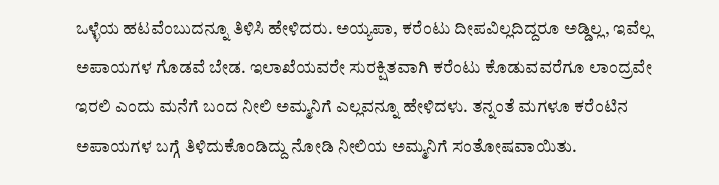ಒಳ್ಳೆಯ ಹಟವೆಂಬುದನ್ನೂ ತಿಳಿಸಿ ಹೇಳಿದರು. ಅಯ್ಯಪಾ, ಕರೆಂಟು ದೀಪವಿಲ್ಲದಿದ್ದರೂ ಅಡ್ಡಿಲ್ಲ, ಇವೆಲ್ಲ ಅಪಾಯಗಳ ಗೊಡವೆ ಬೇಡ. ಇಲಾಖೆಯವರೇ ಸುರಕ್ಷಿತವಾಗಿ ಕರೆಂಟು ಕೊಡುವವರೆಗೂ ಲಾಂದ್ರವೇ ಇರಲಿ ಎಂದು ಮನೆಗೆ ಬಂದ ನೀಲಿ ಅಮ್ಮನಿಗೆ ಎಲ್ಲವನ್ನೂ ಹೇಳಿದಳು. ತನ್ನಂತೆ ಮಗಳೂ ಕರೆಂಟಿನ ಅಪಾಯಗಳ ಬಗ್ಗೆ ತಿಳಿದುಕೊಂಡಿದ್ದು ನೋಡಿ ನೀಲಿಯ ಅಮ್ಮನಿಗೆ ಸಂತೋಷವಾಯಿತು.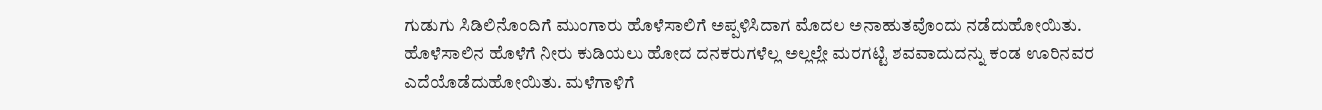ಗುಡುಗು ಸಿಡಿಲಿನೊಂದಿಗೆ ಮುಂಗಾರು ಹೊಳೆಸಾಲಿಗೆ ಅಪ್ಪಳಿಸಿದಾಗ ಮೊದಲ ಅನಾಹುತವೊಂದು ನಡೆದುಹೋಯಿತು. ಹೊಳೆಸಾಲಿನ ಹೊಳೆಗೆ ನೀರು ಕುಡಿಯಲು ಹೋದ ದನಕರುಗಳೆಲ್ಲ ಅಲ್ಲಲ್ಲೇ ಮರಗಟ್ಟಿ ಶವವಾದುದನ್ನು ಕಂಡ ಊರಿನವರ ಎದೆಯೊಡೆದುಹೋಯಿತು. ಮಳೆಗಾಳಿಗೆ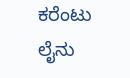ಕರೆಂಟು ಲೈನು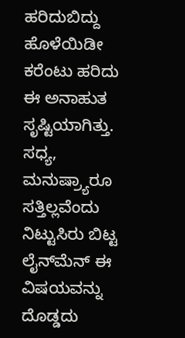ಹರಿದುಬಿದ್ದು ಹೊಳೆಯಿಡೀ ಕರೆಂಟು ಹರಿದು ಈ ಅನಾಹುತ ಸೃಷ್ಟಿಯಾಗಿತ್ತು. ಸಧ್ಯ, ಮನುಷ್ರ‍್ಯಾರೂ ಸತ್ತಿಲ್ಲವೆಂದು ನಿಟ್ಟುಸಿರು ಬಿಟ್ಟ ಲೈನ್‌ಮೆನ್ ಈ ವಿಷಯವನ್ನು ದೊಡ್ಡದು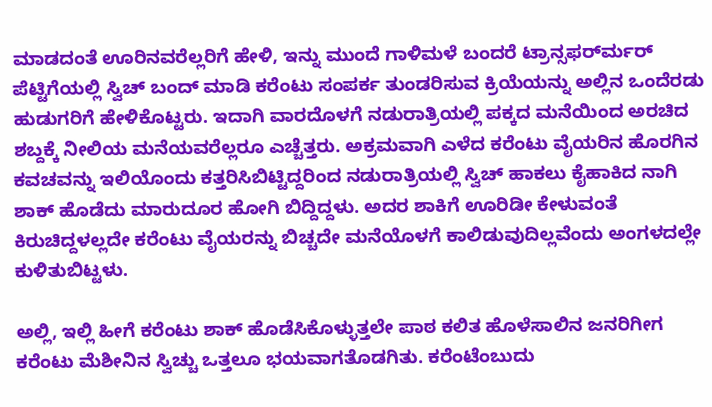ಮಾಡದಂತೆ ಊರಿನವರೆಲ್ಲರಿಗೆ ಹೇಳಿ, ಇನ್ನು ಮುಂದೆ ಗಾಳಿಮಳೆ ಬಂದರೆ ಟ್ರಾನ್ಸಫರ್‌ರ್ಮರ್ ಪೆಟ್ಟಿಗೆಯಲ್ಲಿ ಸ್ವಿಚ್ ಬಂದ್ ಮಾಡಿ ಕರೆಂಟು ಸಂಪರ್ಕ ತುಂಡರಿಸುವ ಕ್ರಿಯೆಯನ್ನು ಅಲ್ಲಿನ ಒಂದೆರಡು ಹುಡುಗರಿಗೆ ಹೇಳಿಕೊಟ್ಟರು. ಇದಾಗಿ ವಾರದೊಳಗೆ ನಡುರಾತ್ರಿಯಲ್ಲಿ ಪಕ್ಕದ ಮನೆಯಿಂದ ಅರಚಿದ ಶಬ್ದಕ್ಕೆ ನೀಲಿಯ ಮನೆಯವರೆಲ್ಲರೂ ಎಚ್ಚೆತ್ತರು. ಅಕ್ರಮವಾಗಿ ಎಳೆದ ಕರೆಂಟು ವೈಯರಿನ ಹೊರಗಿನ ಕವಚವನ್ನು ಇಲಿಯೊಂದು ಕತ್ತರಿಸಿಬಿಟ್ಟಿದ್ದರಿಂದ ನಡುರಾತ್ರಿಯಲ್ಲಿ ಸ್ವಿಚ್ ಹಾಕಲು ಕೈಹಾಕಿದ ನಾಗಿ ಶಾಕ್ ಹೊಡೆದು ಮಾರುದೂರ ಹೋಗಿ ಬಿದ್ದಿದ್ದಳು. ಅದರ ಶಾಕಿಗೆ ಊರಿಡೀ ಕೇಳುವಂತೆ ಕಿರುಚಿದ್ದಳಲ್ಲದೇ ಕರೆಂಟು ವೈಯರನ್ನು ಬಿಚ್ಚದೇ ಮನೆಯೊಳಗೆ ಕಾಲಿಡುವುದಿಲ್ಲವೆಂದು ಅಂಗಳದಲ್ಲೇ ಕುಳಿತುಬಿಟ್ಟಳು.

ಅಲ್ಲಿ, ಇಲ್ಲಿ ಹೀಗೆ ಕರೆಂಟು ಶಾಕ್ ಹೊಡೆಸಿಕೊಳ್ಳುತ್ತಲೇ ಪಾಠ ಕಲಿತ ಹೊಳೆಸಾಲಿನ ಜನರಿಗೀಗ ಕರೆಂಟು ಮೆಶೀನಿನ ಸ್ವಿಚ್ಚು ಒತ್ತಲೂ ಭಯವಾಗತೊಡಗಿತು. ಕರೆಂಟೆಂಬುದು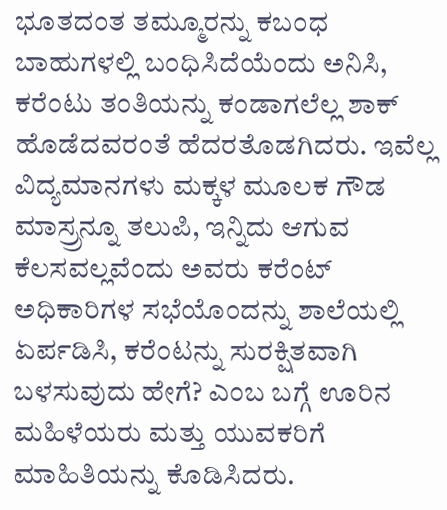ಭೂತದಂತ ತಮ್ಮೂರನ್ನು ಕಬಂಧ ಬಾಹುಗಳಲ್ಲಿ ಬಂಧಿಸಿದೆಯೆಂದು ಅನಿಸಿ, ಕರೆಂಟು ತಂತಿಯನ್ನು ಕಂಡಾಗಲೆಲ್ಲ ಶಾಕ್ ಹೊಡೆದವರಂತೆ ಹೆದರತೊಡಗಿದರು. ಇವೆಲ್ಲ ವಿದ್ಯಮಾನಗಳು ಮಕ್ಕಳ ಮೂಲಕ ಗೌಡ ಮಾಸ್ರ‍್ರನ್ನೂ ತಲುಪಿ, ಇನ್ನಿದು ಆಗುವ ಕೆಲಸವಲ್ಲವೆಂದು ಅವರು ಕರೆಂಟ್ ಅಧಿಕಾರಿಗಳ ಸಭೆಯೊಂದನ್ನು ಶಾಲೆಯಲ್ಲಿ ಏರ್ಪಡಿಸಿ, ಕರೆಂಟನ್ನು ಸುರಕ್ಷಿತವಾಗಿ ಬಳಸುವುದು ಹೇಗೆ? ಎಂಬ ಬಗ್ಗೆ ಊರಿನ ಮಹಿಳೆಯರು ಮತ್ತು ಯುವಕರಿಗೆ ಮಾಹಿತಿಯನ್ನು ಕೊಡಿಸಿದರು.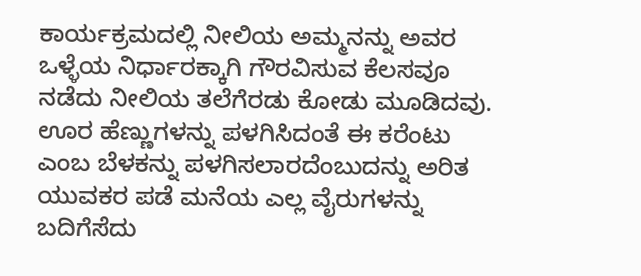ಕಾರ್ಯಕ್ರಮದಲ್ಲಿ ನೀಲಿಯ ಅಮ್ಮನನ್ನು ಅವರ ಒಳ್ಳೆಯ ನಿರ್ಧಾರಕ್ಕಾಗಿ ಗೌರವಿಸುವ ಕೆಲಸವೂ ನಡೆದು ನೀಲಿಯ ತಲೆಗೆರಡು ಕೋಡು ಮೂಡಿದವು. ಊರ ಹೆಣ್ಣುಗಳನ್ನು ಪಳಗಿಸಿದಂತೆ ಈ ಕರೆಂಟು ಎಂಬ ಬೆಳಕನ್ನು ಪಳಗಿಸಲಾರದೆಂಬುದನ್ನು ಅರಿತ ಯುವಕರ ಪಡೆ ಮನೆಯ ಎಲ್ಲ ವೈರುಗಳನ್ನು ಬದಿಗೆಸೆದು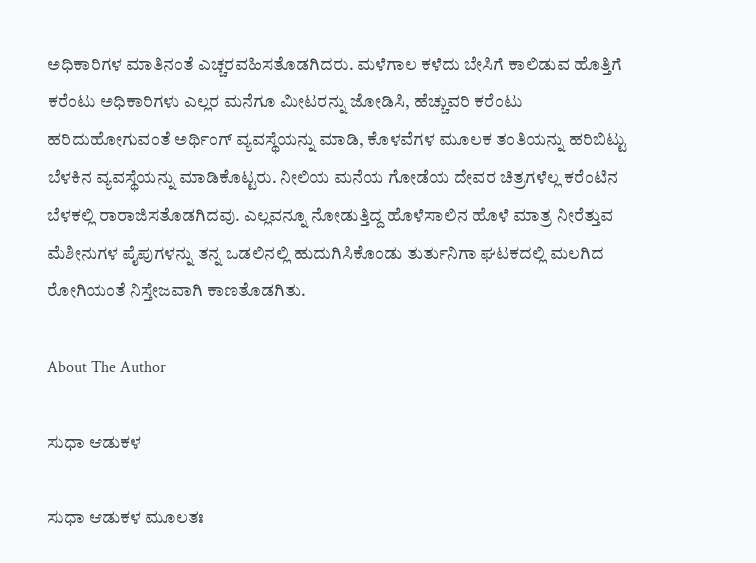ಅಧಿಕಾರಿಗಳ ಮಾತಿನಂತೆ ಎಚ್ಚರವಹಿಸತೊಡಗಿದರು. ಮಳೆಗಾಲ ಕಳೆದು ಬೇಸಿಗೆ ಕಾಲಿಡುವ ಹೊತ್ತಿಗೆ ಕರೆಂಟು ಅಧಿಕಾರಿಗಳು ಎಲ್ಲರ ಮನೆಗೂ ಮೀಟರನ್ನು ಜೋಡಿಸಿ, ಹೆಚ್ಚುವರಿ ಕರೆಂಟು ಹರಿದುಹೋಗುವಂತೆ ಅರ್ಥಿಂಗ್ ವ್ಯವಸ್ಥೆಯನ್ನು ಮಾಡಿ, ಕೊಳವೆಗಳ ಮೂಲಕ ತಂತಿಯನ್ನು ಹರಿಬಿಟ್ಟು ಬೆಳಕಿನ ವ್ಯವಸ್ಥೆಯನ್ನು ಮಾಡಿಕೊಟ್ಟರು. ನೀಲಿಯ ಮನೆಯ ಗೋಡೆಯ ದೇವರ ಚಿತ್ರಗಳೆಲ್ಲ ಕರೆಂಟಿನ ಬೆಳಕಲ್ಲಿ ರಾರಾಜಿಸತೊಡಗಿದವು. ಎಲ್ಲವನ್ನೂ ನೋಡುತ್ತಿದ್ದ ಹೊಳೆಸಾಲಿನ ಹೊಳೆ ಮಾತ್ರ ನೀರೆತ್ತುವ ಮೆಶೀನುಗಳ ಪೈಪುಗಳನ್ನು ತನ್ನ ಒಡಲಿನಲ್ಲಿ ಹುದುಗಿಸಿಕೊಂಡು ತುರ್ತುನಿಗಾ ಘಟಕದಲ್ಲಿ ಮಲಗಿದ ರೋಗಿಯಂತೆ ನಿಸ್ತೇಜವಾಗಿ ಕಾಣತೊಡಗಿತು.

About The Author

ಸುಧಾ ಆಡುಕಳ

ಸುಧಾ ಆಡುಕಳ ಮೂಲತಃ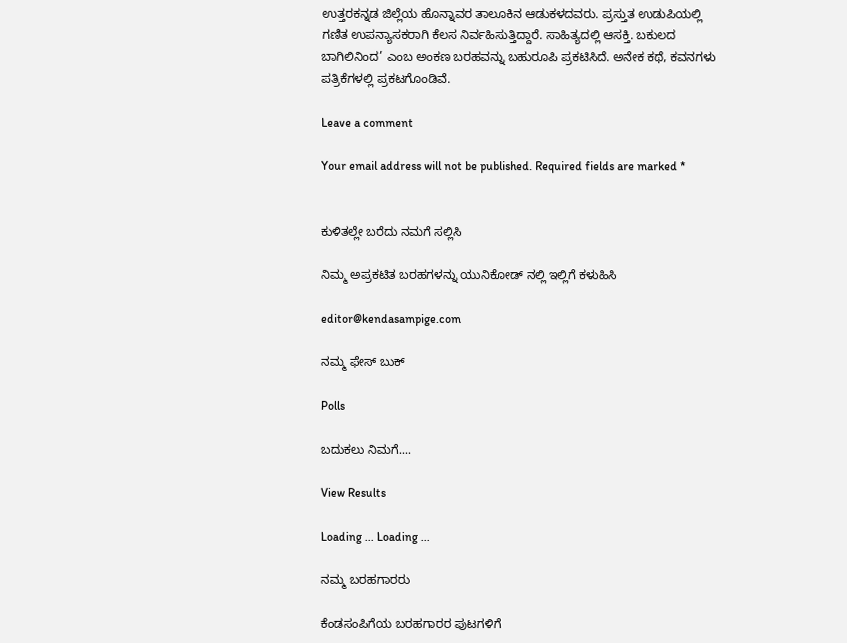ಉತ್ತರಕನ್ನಡ ಜಿಲ್ಲೆಯ ಹೊನ್ನಾವರ ತಾಲೂಕಿನ ಆಡುಕಳದವರು. ಪ್ರಸ್ತುತ ಉಡುಪಿಯಲ್ಲಿ ಗಣಿತ ಉಪನ್ಯಾಸಕರಾಗಿ ಕೆಲಸ ನಿರ್ವಹಿಸುತ್ತಿದ್ದಾರೆ. ಸಾಹಿತ್ಯದಲ್ಲಿ ಆಸಕ್ತಿ. ಬಕುಲದ ಬಾಗಿಲಿನಿಂದ’ ಎಂಬ ಅಂಕಣ ಬರಹವನ್ನು ಬಹುರೂಪಿ ಪ್ರಕಟಿಸಿದೆ. ಅನೇಕ ಕಥೆ, ಕವನಗಳು ಪತ್ರಿಕೆಗಳಲ್ಲಿ ಪ್ರಕಟಗೊಂಡಿವೆ.

Leave a comment

Your email address will not be published. Required fields are marked *


ಕುಳಿತಲ್ಲೇ ಬರೆದು ನಮಗೆ ಸಲ್ಲಿಸಿ

ನಿಮ್ಮ ಅಪ್ರಕಟಿತ ಬರಹಗಳನ್ನು ಯುನಿಕೋಡ್ ನಲ್ಲಿ ಇಲ್ಲಿಗೆ ಕಳುಹಿಸಿ

editor@kendasampige.com

ನಮ್ಮ ಫೇಸ್ ಬುಕ್

Polls

ಬದುಕಲು ನಿಮಗೆ....

View Results

Loading ... Loading ...

ನಮ್ಮ ಬರಹಗಾರರು

ಕೆಂಡಸಂಪಿಗೆಯ ಬರಹಗಾರರ ಪುಟಗಳಿಗೆ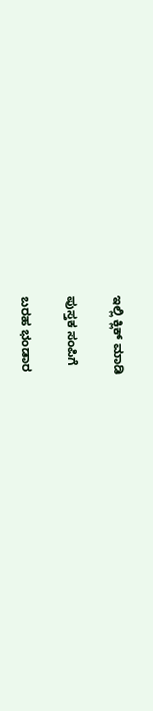ಇಲ್ಲಿ ಕ್ಲಿಕ್ ಮಾಡಿ

ಪುಸ್ತಕ ಸಂಪಿಗೆ

ಬರಹ ಭಂಡಾರ